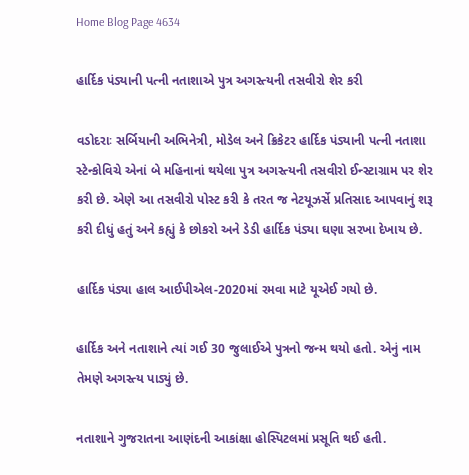Home Blog Page 4634

હાર્દિક પંડ્યાની પત્ની નતાશાએ પુત્ર અગસ્ત્યની તસવીરો શેર કરી

વડોદરાઃ સર્બિયાની અભિનેત્રી, મોડેલ અને ક્રિકેટર હાર્દિક પંડ્યાની પત્ની નતાશા સ્ટેન્કોવિચે એનાં બે મહિનાનાં થયેલા પુત્ર અગસ્ત્યની તસવીરો ઈન્સ્ટાગ્રામ પર શેર કરી છે. એણે આ તસવીરો પોસ્ટ કરી કે તરત જ નેટયૂઝર્સે પ્રતિસાદ આપવાનું શરૂ કરી દીધું હતું અને કહ્યું કે છોકરો અને ડેડી હાર્દિક પંડ્યા ઘણા સરખા દેખાય છે.

હાર્દિક પંડ્યા હાલ આઈપીએલ-2020માં રમવા માટે યૂએઈ ગયો છે.

હાર્દિક અને નતાશાને ત્યાં ગઈ 30 જુલાઈએ પુત્રનો જન્મ થયો હતો. એનું નામ તેમણે અગસ્ત્ય પાડ્યું છે.

નતાશાને ગુજરાતના આણંદની આકાંક્ષા હોસ્પિટલમાં પ્રસૂતિ થઈ હતી.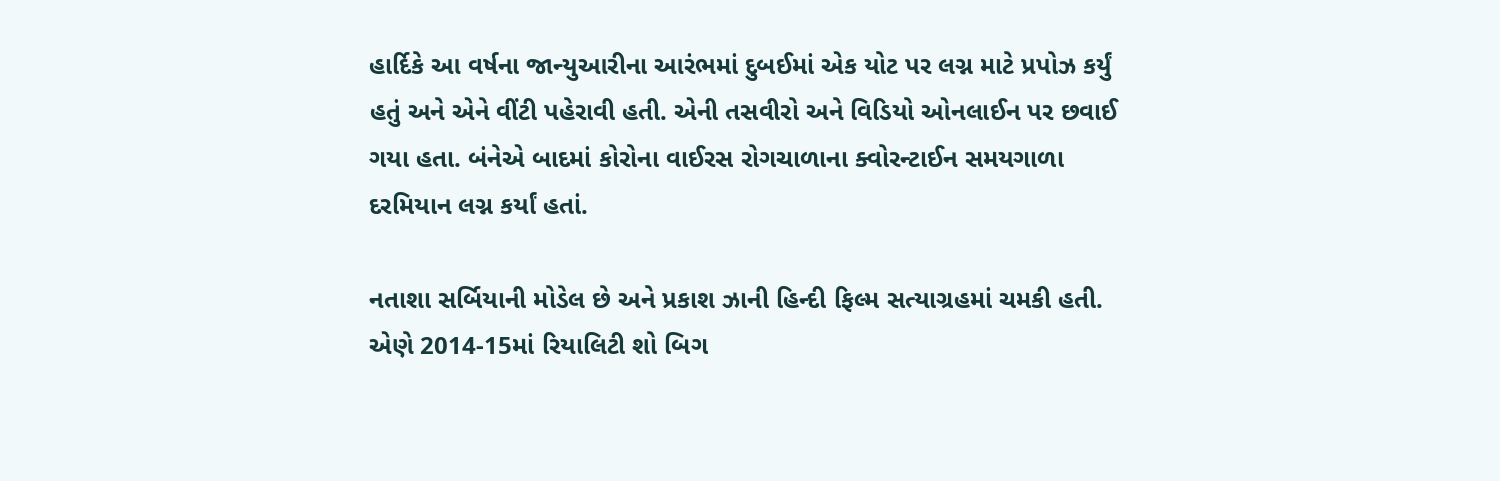હાર્દિકે આ વર્ષના જાન્યુઆરીના આરંભમાં દુબઈમાં એક યોટ પર લગ્ન માટે પ્રપોઝ કર્યું હતું અને એને વીંટી પહેરાવી હતી. એની તસવીરો અને વિડિયો ઓનલાઈન પર છવાઈ ગયા હતા. બંનેએ બાદમાં કોરોના વાઈરસ રોગચાળાના ક્વોરન્ટાઈન સમયગાળા દરમિયાન લગ્ન કર્યાં હતાં.

નતાશા સર્બિયાની મોડેલ છે અને પ્રકાશ ઝાની હિન્દી ફિલ્મ સત્યાગ્રહમાં ચમકી હતી. એણે 2014-15માં રિયાલિટી શો બિગ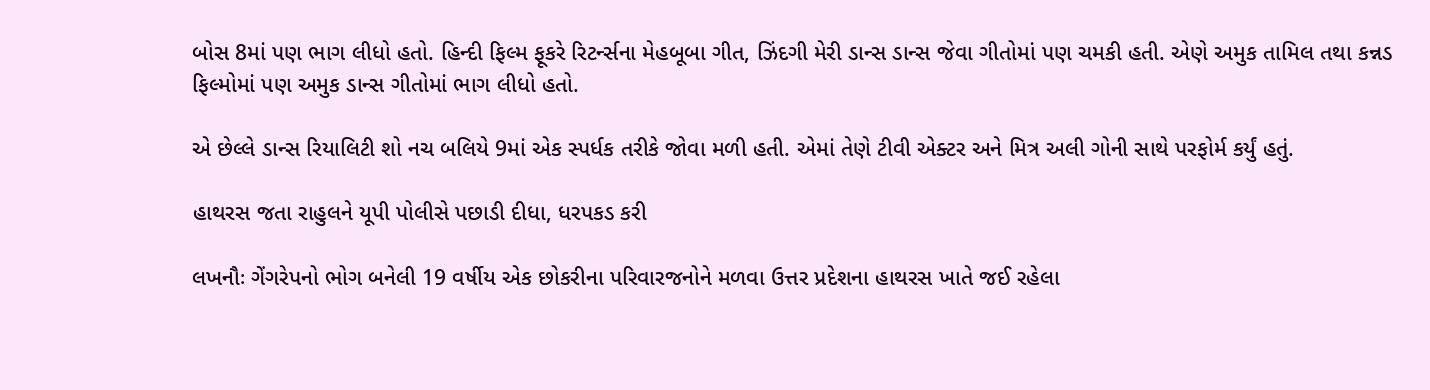બોસ 8માં પણ ભાગ લીધો હતો. હિન્દી ફિલ્મ ફૂકરે રિટર્ન્સના મેહબૂબા ગીત, ઝિંદગી મેરી ડાન્સ ડાન્સ જેવા ગીતોમાં પણ ચમકી હતી. એણે અમુક તામિલ તથા કન્નડ ફિલ્મોમાં પણ અમુક ડાન્સ ગીતોમાં ભાગ લીધો હતો.

એ છેલ્લે ડાન્સ રિયાલિટી શો નચ બલિયે 9માં એક સ્પર્ધક તરીકે જોવા મળી હતી. એમાં તેણે ટીવી એક્ટર અને મિત્ર અલી ગોની સાથે પરફોર્મ કર્યું હતું.

હાથરસ જતા રાહુલને યૂપી પોલીસે પછાડી દીધા, ધરપકડ કરી

લખનૌઃ ગેંગરેપનો ભોગ બનેલી 19 વર્ષીય એક છોકરીના પરિવારજનોને મળવા ઉત્તર પ્રદેશના હાથરસ ખાતે જઈ રહેલા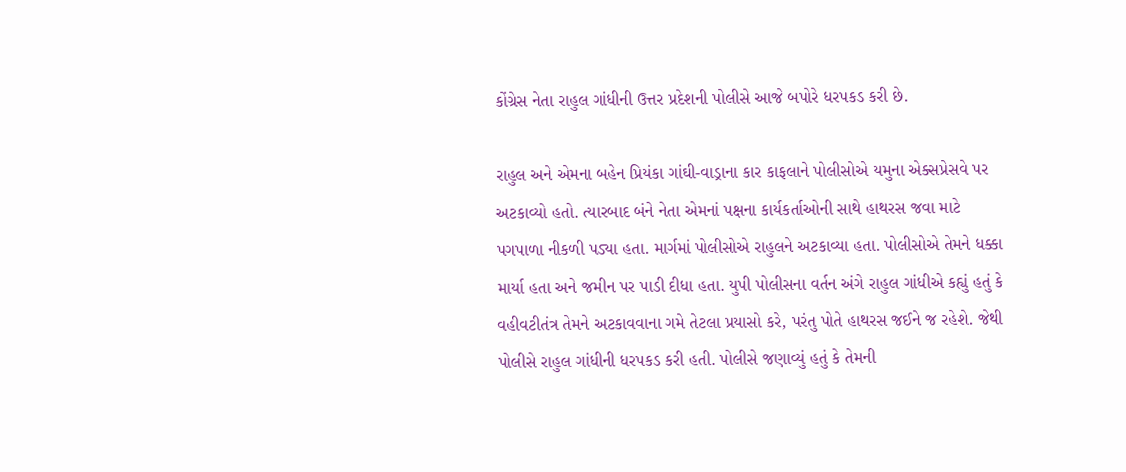કોંગ્રેસ નેતા રાહુલ ગાંધીની ઉત્તર પ્રદેશની પોલીસે આજે બપોરે ધરપકડ કરી છે.

રાહુલ અને એમના બહેન પ્રિયંકા ગાંઘી-વાડ્રાના કાર કાફલાને પોલીસોએ યમુના એક્સપ્રેસવે પર અટકાવ્યો હતો. ત્યારબાદ બંને નેતા એમનાં પક્ષના કાર્યકર્તાઓની સાથે હાથરસ જવા માટે પગપાળા નીકળી પડ્યા હતા. માર્ગમાં પોલીસોએ રાહુલને અટકાવ્યા હતા. પોલીસોએ તેમને ધક્કા માર્યા હતા અને જમીન પર પાડી દીધા હતા. યુપી પોલીસના વર્તન અંગે રાહુલ ગાંધીએ કહ્યું હતું કે વહીવટીતંત્ર તેમને અટકાવવાના ગમે તેટલા પ્રયાસો કરે, પરંતુ પોતે હાથરસ જઈને જ રહેશે. જેથી પોલીસે રાહુલ ગાંધીની ધરપકડ કરી હતી. પોલીસે જણાવ્યું હતું કે તેમની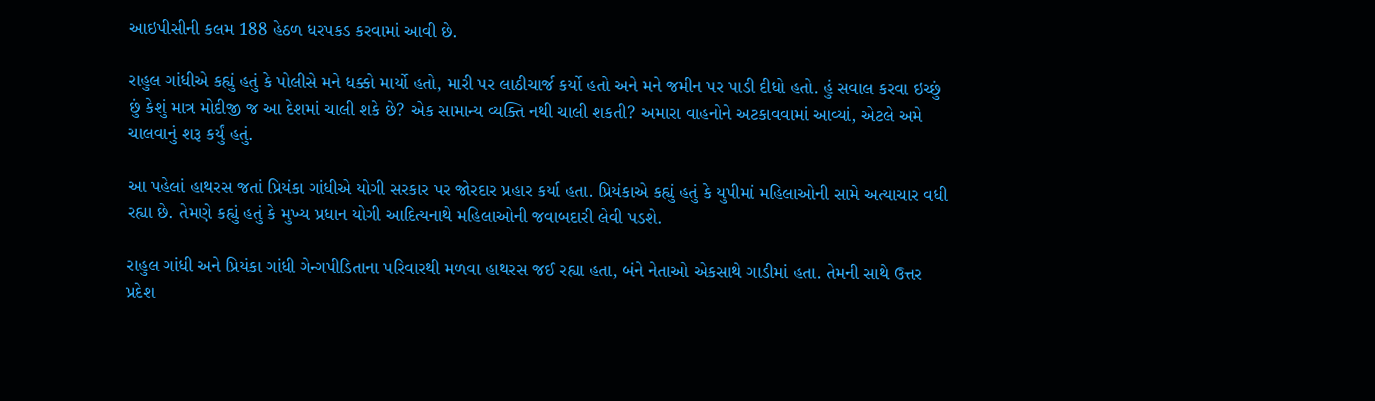આઇપીસીની કલમ 188 હેઠળ ધરપકડ કરવામાં આવી છે.

રાહુલ ગાંધીએ કહ્યું હતું કે પોલીસે મને ધક્કો માર્યો હતો, મારી પર લાઠીચાર્જ કર્યો હતો અને મને જમીન પર પાડી દીધો હતો. હું સવાલ કરવા ઇચ્છું છું કેશું માત્ર મોદીજી જ આ દેશમાં ચાલી શકે છે? એક સામાન્ય વ્યક્તિ નથી ચાલી શકતી? અમારા વાહનોને અટકાવવામાં આવ્યાં, એટલે અમે ચાલવાનું શરૂ કર્યું હતું.

આ પહેલાં હાથરસ જતાં પ્રિયંકા ગાંધીએ યોગી સરકાર પર જોરદાર પ્રહાર કર્યા હતા. પ્રિયંકાએ કહ્યું હતું કે યુપીમાં મહિલાઓની સામે અત્યાચાર વધી રહ્યા છે. તેમણે કહ્યું હતું કે મુખ્ય પ્રધાન યોગી આદિત્યનાથે મહિલાઓની જવાબદારી લેવી પડશે.

રાહુલ ગાંધી અને પ્રિયંકા ગાંધી ગેન્ગપીડિતાના પરિવારથી મળવા હાથરસ જઈ રહ્યા હતા, બંને નેતાઓ એકસાથે ગાડીમાં હતા. તેમની સાથે ઉત્તર પ્રદેશ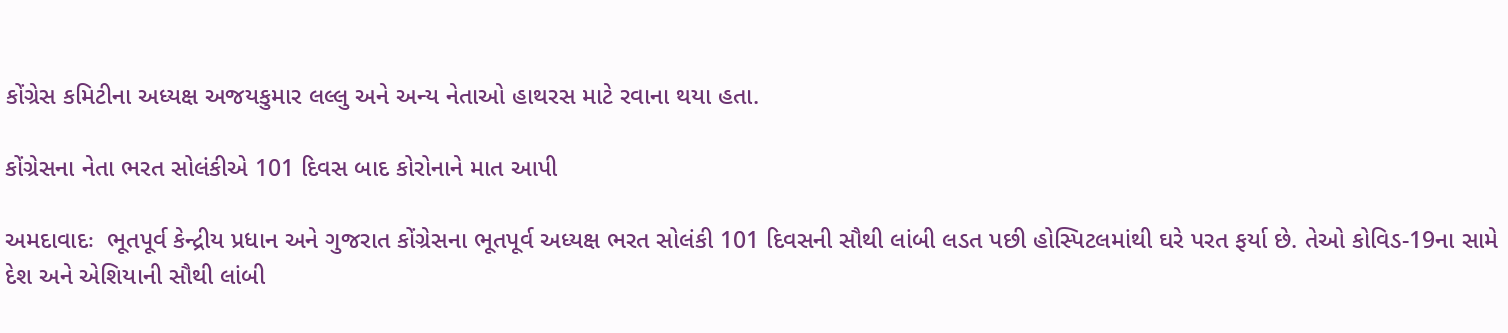કોંગ્રેસ કમિટીના અધ્યક્ષ અજયકુમાર લલ્લુ અને અન્ય નેતાઓ હાથરસ માટે રવાના થયા હતા.

કોંગ્રેસના નેતા ભરત સોલંકીએ 101 દિવસ બાદ કોરોનાને માત આપી

અમદાવાદઃ  ભૂતપૂર્વ કેન્દ્રીય પ્રધાન અને ગુજરાત કોંગ્રેસના ભૂતપૂર્વ અધ્યક્ષ ભરત સોલંકી 101 દિવસની સૌથી લાંબી લડત પછી હોસ્પિટલમાંથી ઘરે પરત ફર્યા છે. તેઓ કોવિડ-19ના સામે દેશ અને એશિયાની સૌથી લાંબી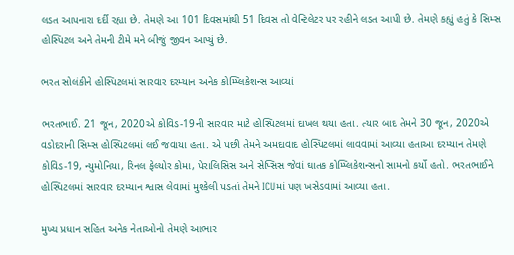લડત આપનારા દર્દી રહ્યા છે. તેમણે આ 101 દિવસમાંથી 51 દિવસ તો વેન્ટિલેટર પર રહીને લડત આપી છે. તેમણે કહ્યું હતું કે સિમ્સ હોસ્પિટલ અને તેમની ટીમે મને બીજું જીવન આપ્યું છે.

ભરત સોલંકીને હોસ્પિટલમાં સારવાર દરમ્યાન અનેક કોમ્પ્લિકેશન્સ આવ્યાં

ભરતભાઈ. 21 જૂન, 2020એ કોવિડ-19ની સારવાર માટે હોસ્પિટલમાં દાખલ થયા હતા. ત્યાર બાદ તેમને 30 જૂન, 2020એ વડોદરાની સિમ્સ હોસ્પિટલમાં લઈ જવાયા હતા. એ પછી તેમને અમદાવાદ હોસ્પિટલમાં લાવવામાં આવ્યા હતાઆ દરમ્યાન તેમણે કોવિડ-19, ન્યુમોનિયા, રિનલ ફેલ્યોર કોમા, પેરાલિસિસ અને સેપ્સિસ જેવાં ઘાતક કોમ્પ્લિકેશન્સનો સામનો કર્યો હતો. ભરતભાઈને હોસ્પિટલમાં સારવાર દરમ્યાન શ્વાસ લેવામાં મુશ્કેલી પડતાં તેમને ICUમાં પણ ખસેડવામાં આવ્યા હતા.

મુખ્ય પ્રધાન સહિત અનેક નેતાઓનો તેમણે આભાર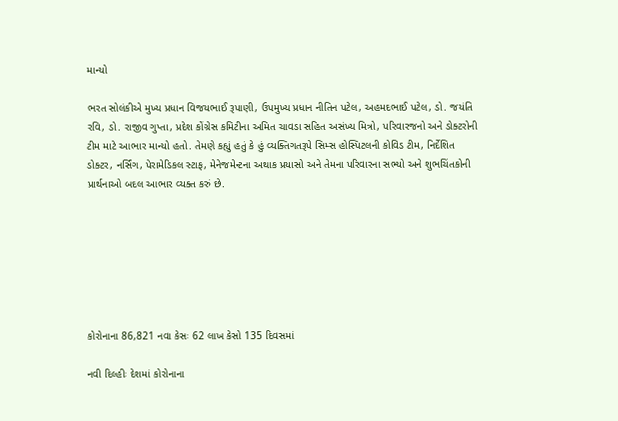માન્યો

ભરત સોલંકીએ મુખ્ય પ્રધાન વિજયભાઈ રૂપાણી, ઉપમુખ્ય પ્રધાન નીતિન પટેલ, અહમદભાઈ પટેલ, ડો. જયંતિ રવિ, ડો. રાજીવ ગુપ્તા, પ્રદેશ કોંગ્રેસ કમિટીના અમિત ચાવડા સહિત અસંખ્ય મિત્રો, પરિવારજનો અને ડોક્ટરોની ટીમ માટે આભાર માન્યો હતો. તેમણે કહ્યું હતું કે હું વ્યક્તિગતરૂપે સિમ્સ હોસ્પિટલની કોવિડ ટીમ, નિર્દેશિત ડોક્ટર, નર્સિંગ, પેરામેડિકલ સ્ટાફ, મેનેજમેન્ટના અથાક પ્રયાસો અને તેમના પરિવારના સભ્યો અને શુભચિંતકોની પ્રાર્થનાઓ બદલ આભાર વ્યક્ત કરું છે.







કોરોનાના 86,821 નવા કેસઃ 62 લાખ કેસો 135 દિવસમાં

નવી દિલ્હીઃ દેશમાં કોરોનાના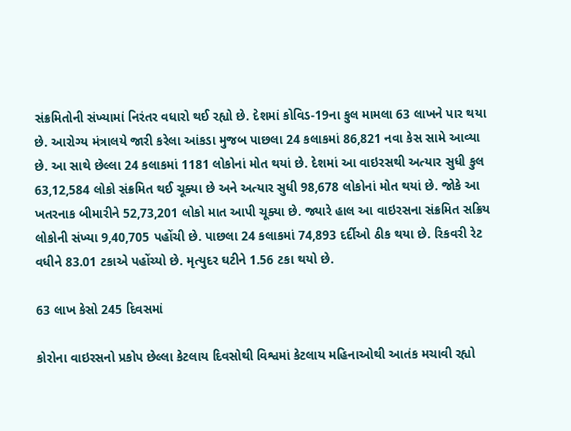સંક્રમિતોની સંખ્યામાં નિરંતર વધારો થઈ રહ્યો છે. દેશમાં કોવિડ-19ના કુલ મામલા 63 લાખને પાર થયા છે. આરોગ્ય મંત્રાલયે જારી કરેલા આંકડા મુજબ પાછલા 24 કલાકમાં 86,821 નવા કેસ સામે આવ્યા છે. આ સાથે છેલ્લા 24 કલાકમાં 1181 લોકોનાં મોત થયાં છે. દેશમાં આ વાઇરસથી અત્યાર સુધી કુલ 63,12,584 લોકો સંક્રમિત થઈ ચૂક્યા છે અને અત્યાર સુધી 98,678 લોકોનાં મોત થયાં છે. જોકે આ ખતરનાક બીમારીને 52,73,201 લોકો માત આપી ચૂક્યા છે. જ્યારે હાલ આ વાઇરસના સંક્રમિત સક્રિય લોકોની સંખ્યા 9,40,705 પહોંચી છે. પાછલા 24 કલાકમાં 74,893 દર્દીઓ ઠીક થયા છે. રિકવરી રેટ વધીને 83.01 ટકાએ પહોંચ્યો છે. મૃત્યુદર ઘટીને 1.56 ટકા થયો છે.

63 લાખ કેસો 245 દિવસમાં

કોરોના વાઇરસનો પ્રકોપ છેલ્લા કેટલાય દિવસોથી વિશ્વમાં કેટલાય મહિનાઓથી આતંક મચાવી રહ્યો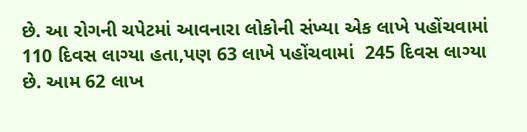છે. આ રોગની ચપેટમાં આવનારા લોકોની સંખ્યા એક લાખે પહોંચવામાં 110 દિવસ લાગ્યા હતા,પણ 63 લાખે પહોંચવામાં  245 દિવસ લાગ્યા છે. આમ 62 લાખ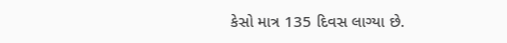કેસો માત્ર 135 દિવસ લાગ્યા છે.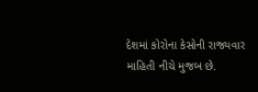દેશમાં કોરોના કેસોની રાજ્યવાર માહિતી નીચે મુજબ છે.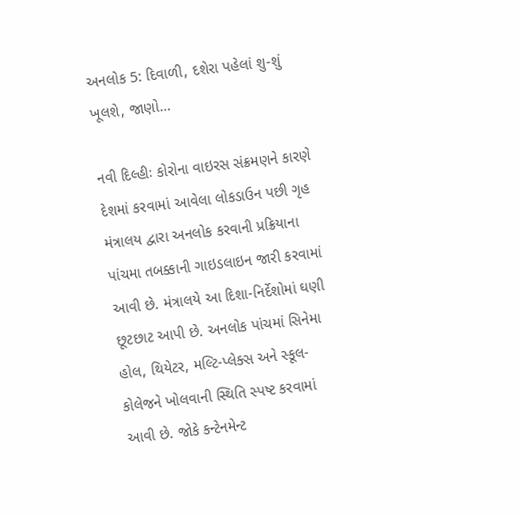અનલોક 5: દિવાળી, દશેરા પહેલાં શુ-શું ખૂલશે, જાણો…

નવી દિલ્હીઃ કોરોના વાઇરસ સંક્રમણને કારણે દેશમાં કરવામાં આવેલા લોકડાઉન પછી ગૃહ મંત્રાલય દ્વારા અનલોક કરવાની પ્રક્રિયાના પાંચમા તબક્કાની ગાઇડલાઇન જારી કરવામાં આવી છે. મંત્રાલયે આ દિશા-નિર્દેશોમાં ઘણી છૂટછાટ આપી છે. અનલોક પાંચમાં સિનેમા હોલ, થિયેટર, મલ્ટિ-પ્લેક્સ અને સ્કૂલ-કોલેજને ખોલવાની સ્થિતિ સ્પષ્ટ કરવામાં આવી છે. જોકે કન્ટેનમેન્ટ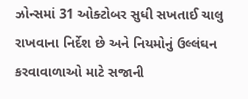ઝોન્સમાં 31 ઓક્ટોબર સુધી સખતાઈ ચાલુ રાખવાના નિર્દેશ છે અને નિયમોનું ઉલ્લંઘન કરવાવાળાઓ માટે સજાની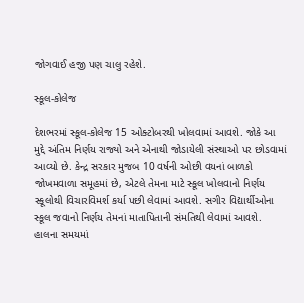જોગવાઈ હજી પણ ચાલુ રહેશે.

સ્કૂલ-કોલેજ

દેશભરમાં સ્કૂલ-કોલેજ 15 ઓક્ટોબરથી ખોલવામાં આવશે. જોકે આ મુદ્દે અંતિમ નિર્ણય રાજ્યો અને એનાથી જોડાયેલી સંસ્થાઓ પર છોડવામાં આવ્યો છે. કેન્દ્ર સરકાર મુજબ 10 વર્ષની ઓછી વયનાં બાળકો જોખમવાળા સમૂહમાં છે, એટલે તેમના માટે સ્કૂલ ખોલવાનો નિર્ણય સ્કૂલોથી વિચારવિમર્શ કર્યા પછી લેવામાં આવશે. સગીર વિદ્યાર્થીઓના સ્કૂલ જવાનો નિર્ણય તેમનાં માતાપિતાની સંમતિથી લેવામાં આવશે. હાલના સમયમાં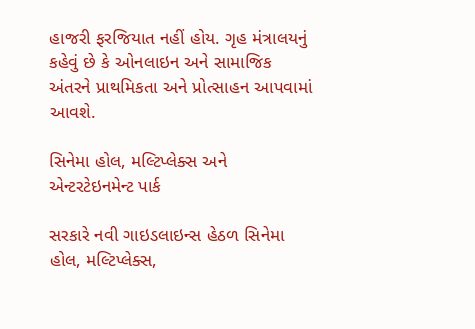હાજરી ફરજિયાત નહીં હોય. ગૃહ મંત્રાલયનું કહેવું છે કે ઓનલાઇન અને સામાજિક અંતરને પ્રાથમિકતા અને પ્રોત્સાહન આપવામાં આવશે.

સિનેમા હોલ, મલ્ટિપ્લેક્સ અને એન્ટરટેઇનમેન્ટ પાર્ક

સરકારે નવી ગાઇડલાઇન્સ હેઠળ સિનેમા હોલ, મલ્ટિપ્લેક્સ,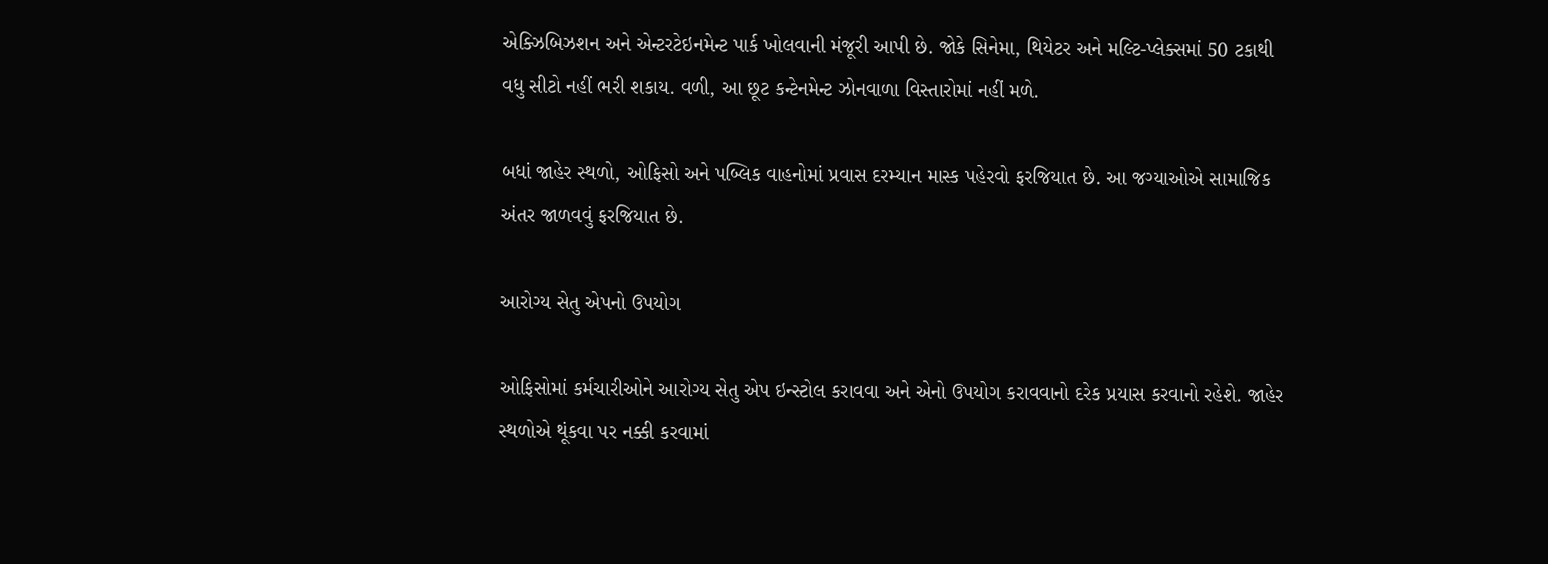એક્ઝિબિઝશન અને એન્ટરટેઇનમેન્ટ પાર્ક ખોલવાની મંજૂરી આપી છે. જોકે સિનેમા, થિયેટર અને મલ્ટિ-પ્લેક્સમાં 50 ટકાથી વધુ સીટો નહીં ભરી શકાય. વળી, આ છૂટ કન્ટેનમેન્ટ ઝોનવાળા વિસ્તારોમાં નહીં મળે.

બધાં જાહેર સ્થળો, ઓફિસો અને પબ્લિક વાહનોમાં પ્રવાસ દરમ્યાન માસ્ક પહેરવો ફરજિયાત છે. આ જગ્યાઓએ સામાજિક અંતર જાળવવું ફરજિયાત છે.

આરોગ્ય સેતુ એપનો ઉપયોગ

ઓફિસોમાં કર્મચારીઓને આરોગ્ય સેતુ એપ ઇન્સ્ટોલ કરાવવા અને એનો ઉપયોગ કરાવવાનો દરેક પ્રયાસ કરવાનો રહેશે. જાહેર સ્થળોએ થૂંકવા પર નક્કી કરવામાં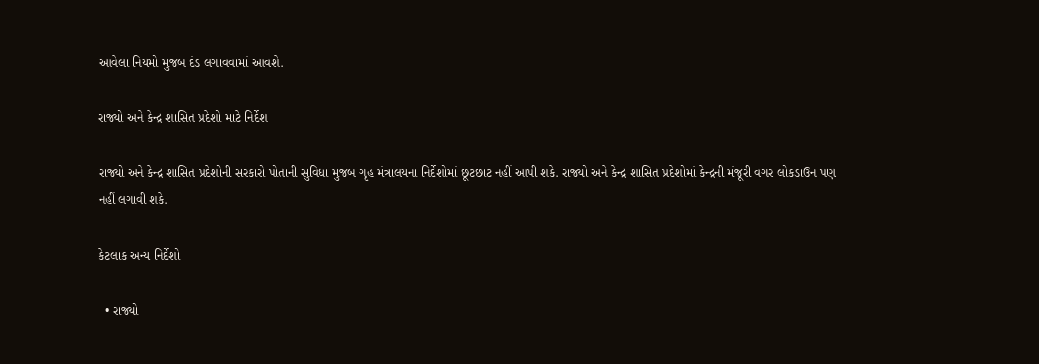આવેલા નિયમો મુજબ દંડ લગાવવામાં આવશે.

રાજ્યો અને કેન્દ્ર શાસિત પ્રદેશો માટે નિર્દેશ

રાજ્યો અને કેન્દ્ર શાસિત પ્રદેશોની સરકારો પોતાની સુવિધા મુજબ ગૃહ મંત્રાલયના નિર્દેશોમાં છૂટછાટ નહીં આપી શકે. રાજ્યો અને કેન્દ્ર શાસિત પ્રદેશોમાં કેન્દ્રની મંજૂરી વગર લોકડાઉન પણ નહીં લગાવી શકે.

કેટલાક અન્ય નિર્દેશો

  • રાજ્યો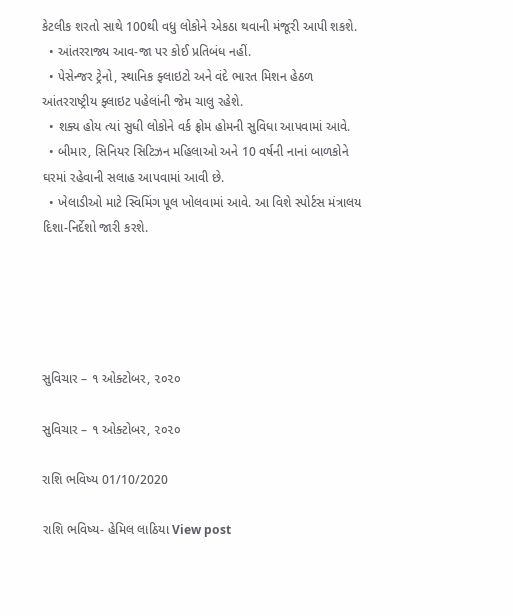કેટલીક શરતો સાથે 100થી વધુ લોકોને એકઠા થવાની મંજૂરી આપી શકશે.
  • આંતરરાજ્ય આવ-જા પર કોઈ પ્રતિબંધ નહીં.
  • પેસેન્જર ટ્રેનો, સ્થાનિક ફ્લાઇટો અને વંદે ભારત મિશન હેઠળ આંતરરાષ્ટ્રીય ફ્લાઇટ પહેલાંની જેમ ચાલુ રહેશે.
  • શક્ય હોય ત્યાં સુધી લોકોને વર્ક ફ્રોમ હોમની સુવિધા આપવામાં આવે.
  • બીમાર, સિનિયર સિટિઝન મહિલાઓ અને 10 વર્ષની નાનાં બાળકોને ઘરમાં રહેવાની સલાહ આપવામાં આવી છે.
  • ખેલાડીઓ માટે સ્વિમિંગ પૂલ ખોલવામાં આવે. આ વિશે સ્પોર્ટસ મંત્રાલય દિશા-નિર્દેશો જારી કરશે.





સુવિચાર – ૧ ઓક્ટોબર, ૨૦૨૦

સુવિચાર – ૧ ઓક્ટોબર, ૨૦૨૦

રાશિ ભવિષ્ય 01/10/2020

રાશિ ભવિષ્ય- હેમિલ લાઠિયા View post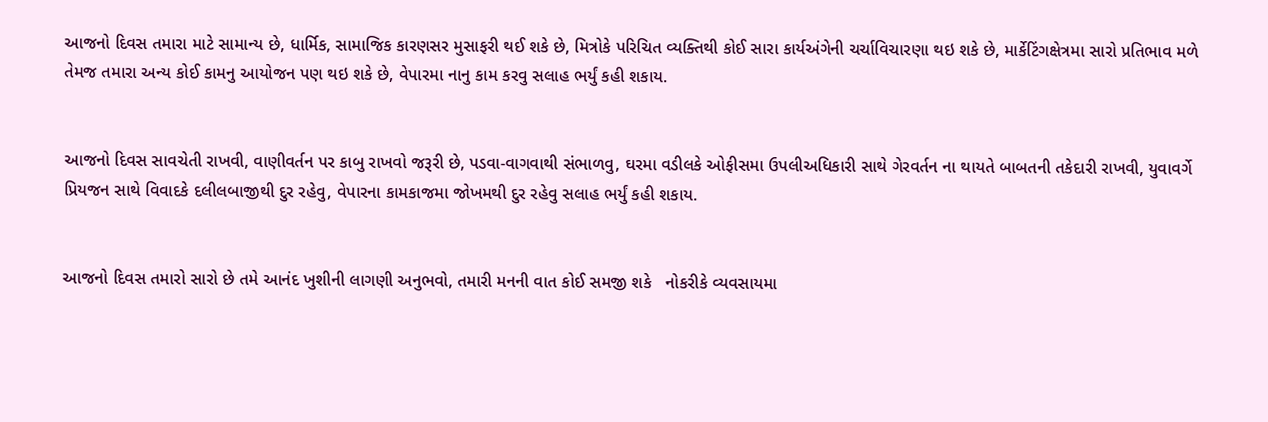આજનો દિવસ તમારા માટે સામાન્ય છે, ધાર્મિક, સામાજિક કારણસર મુસાફરી થઈ શકે છે, મિત્રોકે પરિચિત વ્યક્તિથી કોઈ સારા કાર્યઅંગેની ચર્ચાવિચારણા થઇ શકે છે, માર્કેટિંગક્ષેત્રમા સારો પ્રતિભાવ મળે તેમજ તમારા અન્ય કોઈ કામનુ આયોજન પણ થઇ શકે છે, વેપારમા નાનુ કામ કરવુ સલાહ ભર્યું કહી શકાય.


આજનો દિવસ સાવચેતી રાખવી, વાણીવર્તન પર કાબુ રાખવો જરૂરી છે, પડવા-વાગવાથી સંભાળવુ, ઘરમા વડીલકે ઓફીસમા ઉપલીઅધિકારી સાથે ગેરવર્તન ના થાયતે બાબતની તકેદારી રાખવી, યુવાવર્ગે પ્રિયજન સાથે વિવાદકે દલીલબાજીથી દુર રહેવુ, વેપારના કામકાજમા જોખમથી દુર રહેવુ સલાહ ભર્યું કહી શકાય.


આજનો દિવસ તમારો સારો છે તમે આનંદ ખુશીની લાગણી અનુભવો, તમારી મનની વાત કોઈ સમજી શકે   નોકરીકે વ્યવસાયમા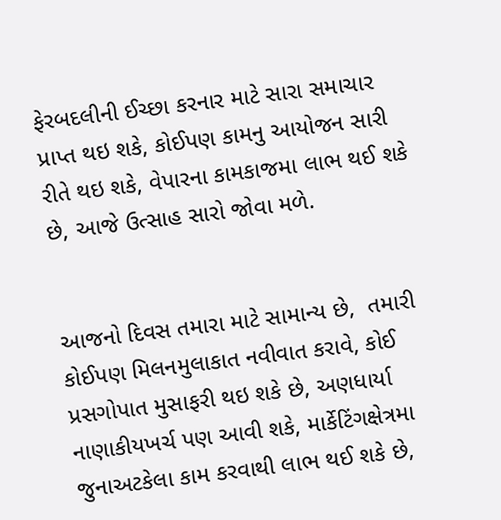ફેરબદલીની ઈચ્છા કરનાર માટે સારા સમાચાર પ્રાપ્ત થઇ શકે, કોઈપણ કામનુ આયોજન સારી રીતે થઇ શકે, વેપારના કામકાજમા લાભ થઈ શકે છે, આજે ઉત્સાહ સારો જોવા મળે.


આજનો દિવસ તમારા માટે સામાન્ય છે,  તમારી કોઈપણ મિલનમુલાકાત નવીવાત કરાવે, કોઈ પ્રસગોપાત મુસાફરી થઇ શકે છે, અણધાર્યા નાણાકીયખર્ચ પણ આવી શકે, માર્કેટિંગક્ષેત્રમા જુનાઅટકેલા કામ કરવાથી લાભ થઈ શકે છે,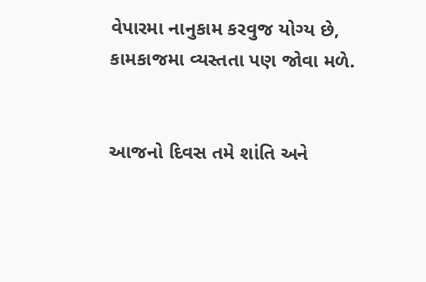વેપારમા નાનુકામ કરવુજ યોગ્ય છે, કામકાજમા વ્યસ્તતા પણ જોવા મળે.


આજનો દિવસ તમે શાંતિ અને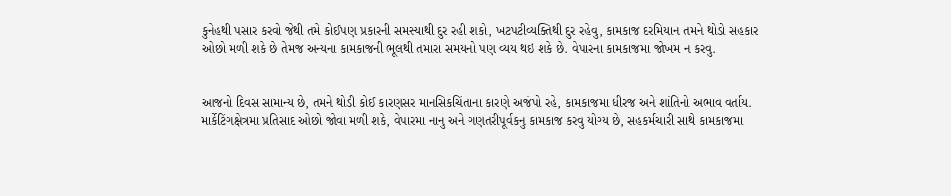કુનેહથી પસાર કરવો જેથી તમે કોઈપણ પ્રકારની સમસ્યાથી દુર રહી શકો, ખટપટીવ્યક્તિથી દુર રહેવુ, કામકાજ દરમિયાન તમને થોડો સહકાર ઓછો મળી શકે છે તેમજ અન્યના કામકાજની ભૂલથી તમારા સમયનો પણ વ્યય થઇ શકે છે. વેપારના કામકાજમા જોખમ ન કરવુ.


આજનો દિવસ સામાન્ય છે, તમને થોડી કોઈ કારણસર માનસિકચિંતાના કારણે અજંપો રહે, કામકાજમા ધીરજ અને શાંતિનો અભાવ વર્તાય. માર્કેટિંગક્ષેત્રમા પ્રતિસાદ ઓછો જોવા મળી શકે, વેપારમા નાનુ અને ગણતરીપૂર્વકનુ કામકાજ કરવુ યોગ્ય છે, સહકર્મચારી સાથે કામકાજમા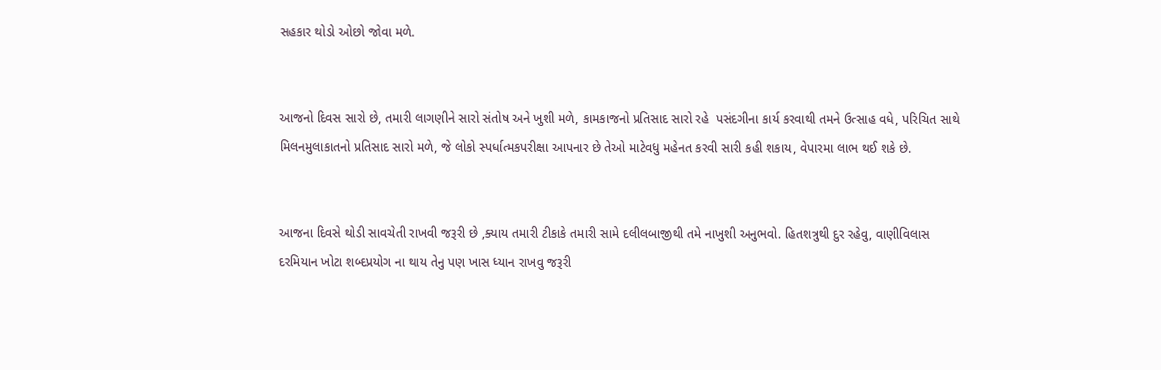સહકાર થોડો ઓછો જોવા મળે.


આજનો દિવસ સારો છે, તમારી લાગણીને સારો સંતોષ અને ખુશી મળે, કામકાજનો પ્રતિસાદ સારો રહે  પસંદગીના કાર્ય કરવાથી તમને ઉત્સાહ વધે, પરિચિત સાથે મિલનમુલાકાતનો પ્રતિસાદ સારો મળે, જે લોકો સ્પર્ધાત્મકપરીક્ષા આપનાર છે તેઓ માટેવધુ મહેનત કરવી સારી કહી શકાય, વેપારમા લાભ થઈ શકે છે.


આજના દિવસે થોડી સાવચેતી રાખવી જરૂરી છે ,ક્યાય તમારી ટીકાકે તમારી સામે દલીલબાજીથી તમે નાખુશી અનુભવો. હિતશત્રુથી દુર રહેવુ, વાણીવિલાસ દરમિયાન ખોટા શબ્દપ્રયોગ ના થાય તેનુ પણ ખાસ ધ્યાન રાખવુ જરૂરી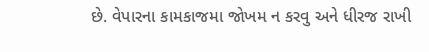છે. વેપારના કામકાજમા જોખમ ન કરવુ અને ધીરજ રાખી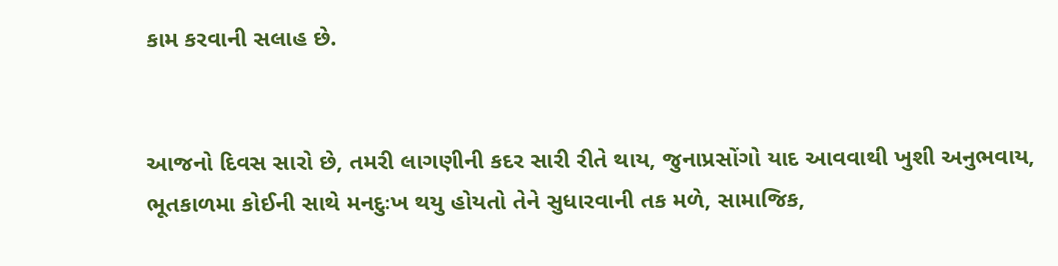કામ કરવાની સલાહ છે.


આજનો દિવસ સારો છે, તમરી લાગણીની કદર સારી રીતે થાય, જુનાપ્રસોંગો યાદ આવવાથી ખુશી અનુભવાય, ભૂતકાળમા કોઈની સાથે મનદુઃખ થયુ હોયતો તેને સુધારવાની તક મળે, સામાજિક,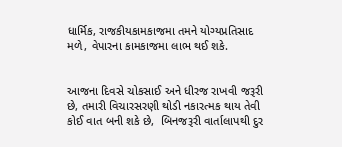ધાર્મિક, રાજકીયકામકાજમા તમને યોગ્યપ્રતિસાદ મળે, વેપારના કામકાજમા લાભ થઈ શકે.


આજના દિવસે ચોકસાઈ અને ધીરજ રાખવી જરૂરી છે, તમારી વિચારસરણી થોડી નકારત્મક થાય તેવી કોઈ વાત બની શકે છે,  બિનજરૂરી વાર્તાલાપથી દુર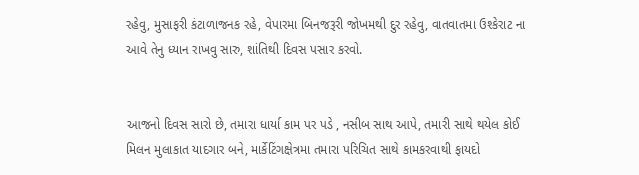રહેવુ, મુસાફરી કંટાળાજનક રહે, વેપારમા બિનજરૂરી જોખમથી દુર રહેવુ, વાતવાતમા ઉશ્કેરાટ ના આવે તેનુ ધ્યાન રાખવુ સારુ, શાંતિથી દિવસ પસાર કરવો.


આજનો દિવસ સારો છે, તમારા ધાર્યા કામ પર પડે , નસીબ સાથ આપે, તમારી સાથે થયેલ કોઈ મિલન મુલાકાત યાદગાર બને, માર્કેટિંગક્ષેત્રમા તમારા પરિચિત સાથે કામકરવાથી ફાયદો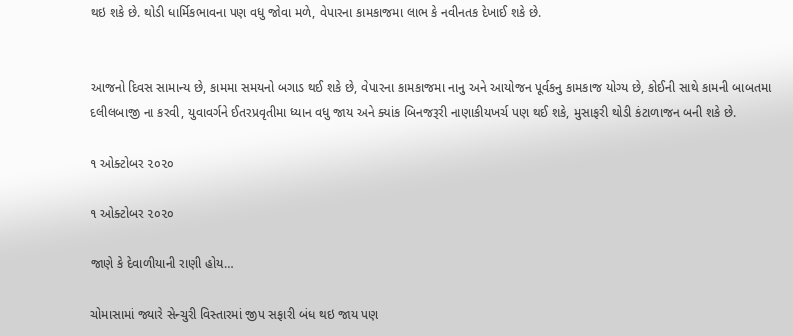થઇ શકે છે. થોડી ધાર્મિકભાવના પણ વધુ જોવા મળે, વેપારના કામકાજમા લાભ કે નવીનતક દેખાઈ શકે છે.


આજનો દિવસ સામાન્ય છે, કામમા સમયનો બગાડ થઈ શકે છે, વેપારના કામકાજમા નાનુ અને આયોજન પૂર્વકનુ કામકાજ યોગ્ય છે, કોઈની સાથે કામની બાબતમા દલીલબાજી ના કરવી, યુવાવર્ગને ઈતરપ્રવૃતીમા ધ્યાન વધુ જાય અને ક્યાંક બિનજરૂરી નાણાકીયખર્ચ પણ થઈ શકે, મુસાફરી થોડી કંટાળાજન બની શકે છે.

૧ ઓક્ટોબર ૨૦૨૦

૧ ઓક્ટોબર ૨૦૨૦

જાણે કે દેવાળીયાની રાણી હોય…

ચોમાસામાં જ્યારે સેન્ચુરી વિસ્તારમાં જીપ સફારી બંધ થઇ જાય પણ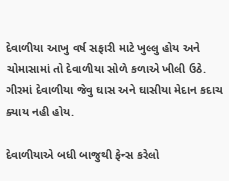દેવાળીયા આખુ વર્ષ સફારી માટે ખુલ્લુ હોય અને ચોમાસામાં તો દેવાળીયા સોળે કળાએ ખીલી ઉઠે. ગીરમાં દેવાળીયા જેવુ ઘાસ અને ઘાસીયા મેદાન કદાચ ક્યાય નહી હોય.

દેવાળીયાએ બધી બાજુથી ફેન્સ કરેલો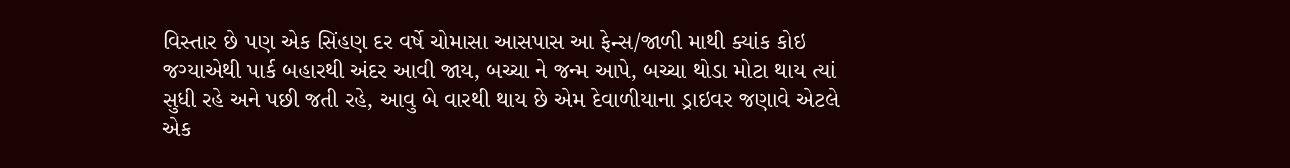વિસ્તાર છે પણ એક સિંહણ દર વર્ષે ચોમાસા આસપાસ આ ફેન્સ/જાળી માથી ક્યાંક કોઇ જગ્યાએથી પાર્ક બહારથી અંદર આવી જાય, બચ્ચા ને જન્મ આપે, બચ્ચા થોડા મોટા થાય ત્યાં સુધી રહે અને પછી જતી રહે, આવુ બે વારથી થાય છે એમ દેવાળીયાના ડ્રાઇવર જણાવે એટલે એક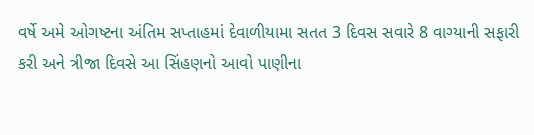વર્ષે અમે ઓગષ્ટના અંતિમ સપ્તાહમાં દેવાળીયામા સતત 3 દિવસ સવારે 8 વાગ્યાની સફારી કરી અને ત્રીજા દિવસે આ સિંહણનો આવો પાણીના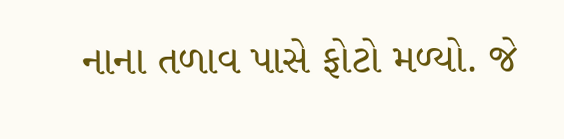નાના તળાવ પાસે ફોટો મળ્યો. જે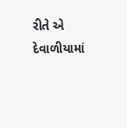રીતે એ દેવાળીયામાં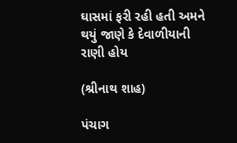ઘાસમાં ફરી રહી હતી અમને થયું જાણે કે દેવાળીયાની રાણી હોય

(શ્રીનાથ શાહ)

પંચાગ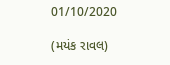01/10/2020

(મયંક રાવલ)